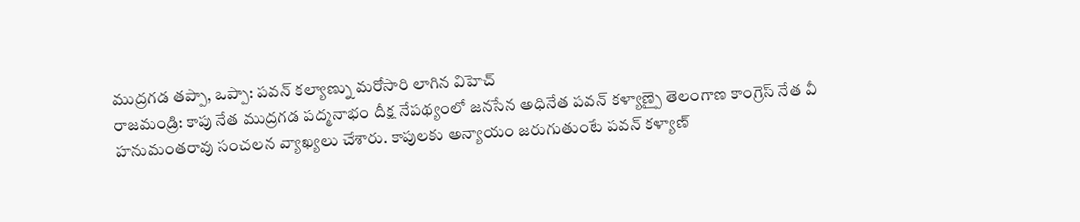ముద్రగడ తప్పా, ఒప్పా: పవన్ కల్యాణ్ను మరోసారి లాగిన విహెచ్
రాజమండ్రి: కాపు నేత ముద్రగడ పద్మనాభం దీక్ష నేపథ్యంలో జనసేన అధినేత పవన్ కళ్యాణ్పై తెలంగాణ కాంగ్రెస్ నేత వీ హనుమంతరావు సంచలన వ్యాఖ్యలు చేశారు. కాపులకు అన్యాయం జరుగుతుంటే పవన్ కళ్యాణ్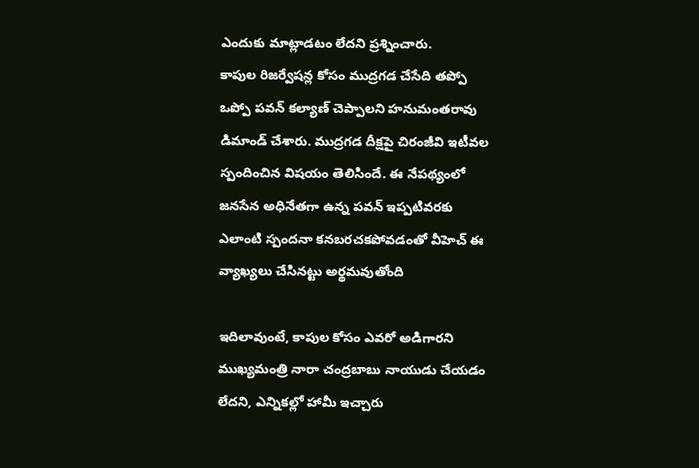ఎందుకు మాట్లాడటం లేదని ప్రశ్నించారు.
కాపుల రిజర్వేషన్ల కోసం ముద్రగడ చేసేది తప్పో ఒప్పో పవన్ కల్యాణ్ చెప్పాలని హనుమంతరావు డిమాండ్ చేశారు. ముద్రగడ దీక్షపై చిరంజీవి ఇటీవల స్పందించిన విషయం తెలిసిందే. ఈ నేపథ్యంలో జనసేన అధినేతగా ఉన్న పవన్ ఇప్పటివరకు ఎలాంటి స్పందనా కనబరచకపోవడంతో వీహెచ్ ఈ వ్యాఖ్యలు చేసినట్టు అర్థమవుతోంది

ఇదిలావుంటే, కాపుల కోసం ఎవరో అడిగారని ముఖ్యమంత్రి నారా చంద్రబాబు నాయుడు చేయడం లేదని, ఎన్నికల్లో హామీ ఇచ్చారు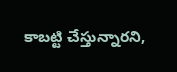కాబట్టి చేస్తున్నారని,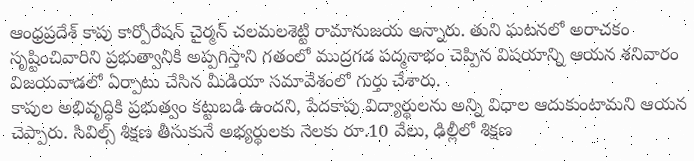ఆంధ్రప్రదేశ్ కాపు కార్పోరేషన్ చైర్మన్ చలమలశెట్టి రామానుజయ అన్నారు. తుని ఘటనలో అరాచకం సృష్టించివారిని ప్రభుత్వానికి అప్పగిస్తాని గతంలో ముద్రగడ పద్మనాభం చెప్పిన విషయాన్ని ఆయన శనివారం విజయవాడలో ఏర్పాటు చేసిన మీడియా సమావేశంలో గుర్తు చేశారు.
కాపుల అభివృద్ధికి ప్రభుత్వం కట్టుబడి ఉందని, పేదకాపు విద్యార్థులను అన్ని విధాల ఆదుకుంటామని ఆయన చెప్పారు. సివిల్స్ శిక్షణ తీసుకునే అభ్యర్థులకు నెలకు రూ.10 వేలు, ఢిల్లీలో శిక్షణ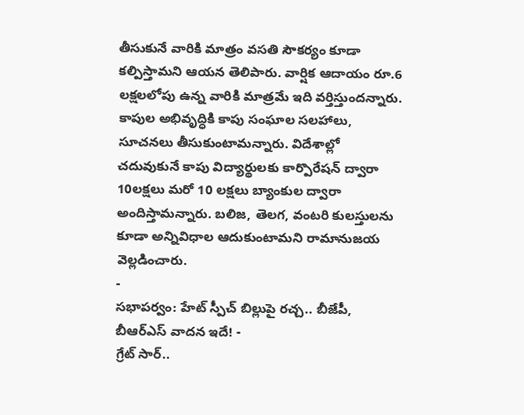తీసుకునే వారికి మాత్రం వసతి సౌకర్యం కూడా కల్పిస్తామని ఆయన తెలిపారు. వార్షిక ఆదాయం రూ.6 లక్షలలోపు ఉన్న వారికి మాత్రమే ఇది వర్తిస్తుందన్నారు.
కాపుల అభివృద్ధికి కాపు సంఘాల సలహాలు, సూచనలు తీసుకుంటామన్నారు. విదేశాల్లో చదువుకునే కాపు విద్యార్థులకు కార్పొరేషన్ ద్వారా 10లక్షలు మరో 10 లక్షలు బ్యాంకుల ద్వారా అందిస్తామన్నారు. బలిజ, తెలగ, వంటరి కులస్తులను కూడా అన్నివిధాల ఆదుకుంటామని రామానుజయ వెల్లడించారు.
-
సభాపర్వం: హేట్ స్పీచ్ బిల్లుపై రచ్చ.. బీజేపీ, బీఆర్ఎస్ వాదన ఇదే! -
గ్రేట్ సార్..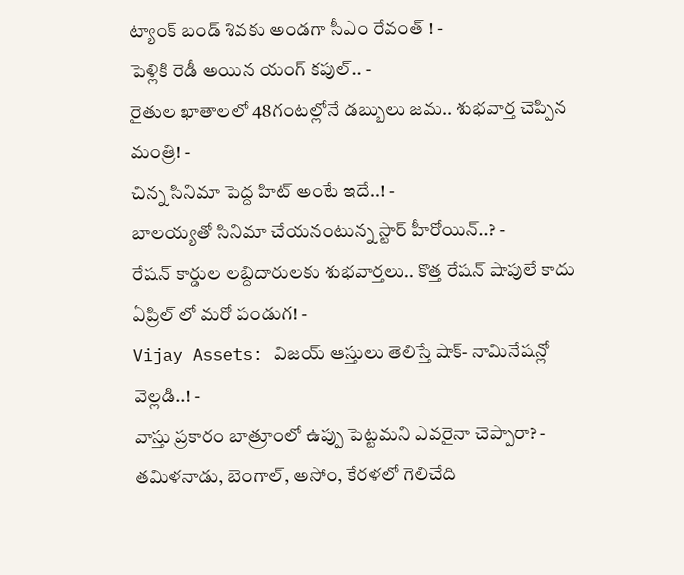ట్యాంక్ బండ్ శివకు అండగా సీఎం రేవంత్ ! -
పెళ్లికి రెడీ అయిన యంగ్ కపుల్.. -
రైతుల ఖాతాలలో 48గంటల్లోనే డబ్బులు జమ.. శుభవార్త చెప్పిన మంత్రి! -
చిన్న సినిమా పెద్ద హిట్ అంటే ఇదే..! -
బాలయ్యతో సినిమా చేయనంటున్న స్టార్ హీరోయిన్..? -
రేషన్ కార్డుల లబ్దిదారులకు శుభవార్తలు.. కొత్త రేషన్ షాపులే కాదు ఏప్రిల్ లో మరో పండుగ! -
Vijay Assets: విజయ్ ఆస్తులు తెలిస్తే షాక్- నామినేషన్లో వెల్లడి..! -
వాస్తు ప్రకారం బాత్రూంలో ఉప్పు పెట్టమని ఎవరైనా చెప్పారా? -
తమిళనాడు, బెంగాల్, అసోం, కేరళలో గెలిచేది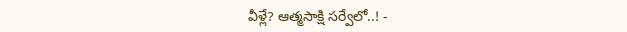వీళ్లే? ఆత్మసాక్షి సర్వేలో..! -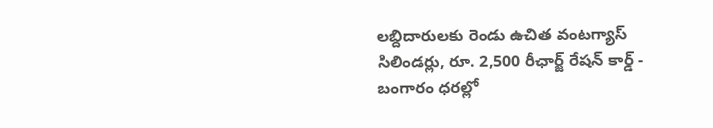లబ్దిదారులకు రెండు ఉచిత వంటగ్యాస్ సిలిండర్లు, రూ. 2,500 రీఛార్జ్ రేషన్ కార్డ్ -
బంగారం ధరల్లో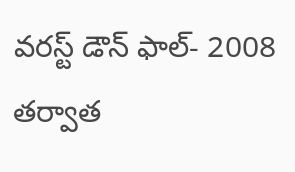వరస్ట్ డౌన్ ఫాల్- 2008 తర్వాత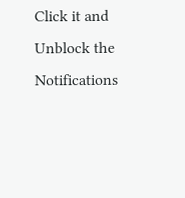Click it and Unblock the Notifications